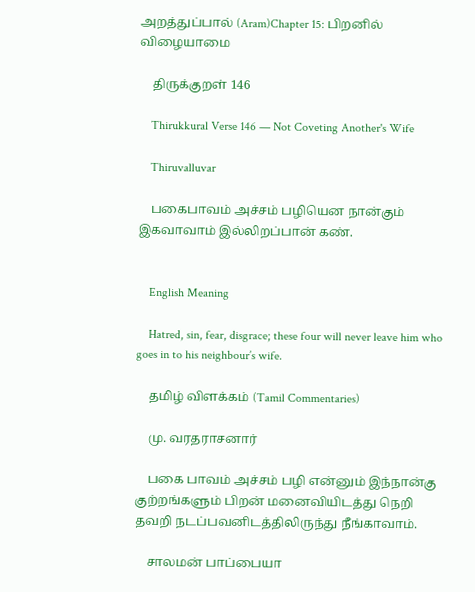அறத்துப்பால் (Aram)Chapter 15: பிறனில் விழையாமை

    திருக்குறள் 146

    Thirukkural Verse 146 — Not Coveting Another's Wife

    Thiruvalluvar

    பகைபாவம் அச்சம் பழியென நான்கும் இகவாவாம் இல்லிறப்பான் கண்.


    English Meaning

    Hatred, sin, fear, disgrace; these four will never leave him who goes in to his neighbour’s wife.

    தமிழ் விளக்கம் (Tamil Commentaries)

    மு. வரதராசனார்

    பகை பாவம் அச்சம் பழி என்னும் இந்நான்கு குற்றங்களும் பிறன் மனைவியிடத்து நெறி தவறி நடப்பவனிடத்திலிருந்து நீங்காவாம்.

    சாலமன் பாப்பையா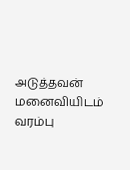அடுத்தவன் மனைவியிடம் வரம்பு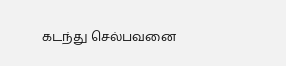கடந்து செல்பவனை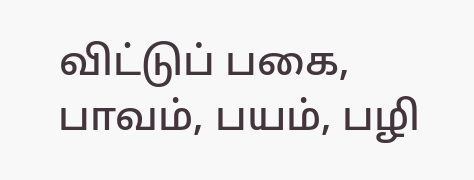விட்டுப் பகை, பாவம், பயம், பழி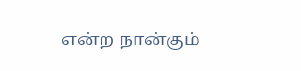என்ற நான்கும்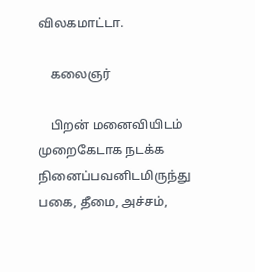விலகமாட்டா.

    கலைஞர்

    பிறன் மனைவியிடம் முறைகேடாக நடக்க நினைப்பவனிடமிருந்து பகை, தீமை, அச்சம்,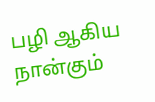பழி ஆகிய நான்கும்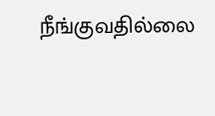நீங்குவதில்லை